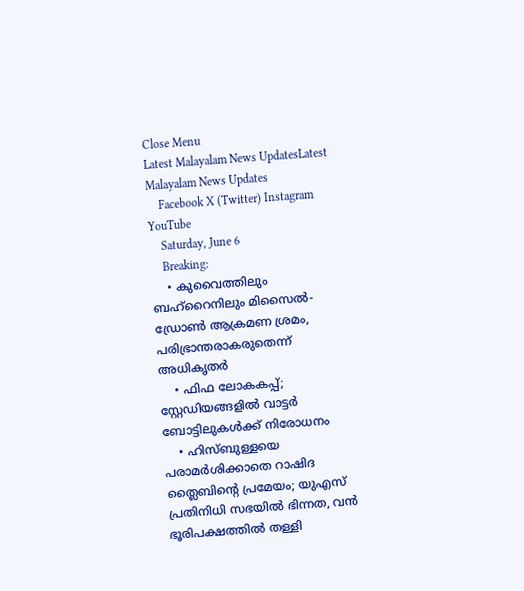Close Menu
Latest Malayalam News UpdatesLatest Malayalam News Updates
    Facebook X (Twitter) Instagram YouTube
    Saturday, June 6
    Breaking:
    • കുവൈത്തിലും ബഹ്‌റൈനിലും മിസൈൽ-ഡ്രോൺ ആക്രമണ ശ്രമം, പരിഭ്രാന്തരാകരുതെന്ന് അധികൃതർ
    • ഫിഫ ലോകകപ്പ്; സ്റ്റേഡിയങ്ങളിൽ വാട്ടർ ബോട്ടിലുകൾക്ക് നിരോധനം
    • ഹിസ്ബുള്ളയെ പരാമർശിക്കാതെ റാഷിദ ത്ലൈബിന്റെ പ്രമേയം; യുഎസ് പ്രതിനിധി സഭയിൽ ഭിന്നത, വൻ ഭൂരിപക്ഷത്തിൽ തള്ളി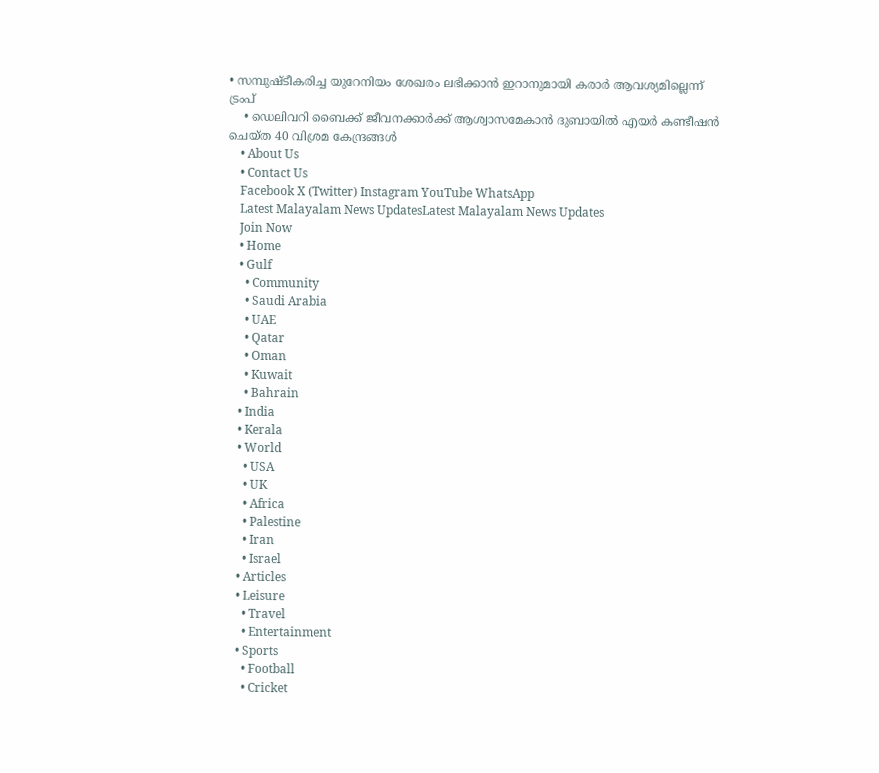• സമ്പുഷ്ടീകരിച്ച യുറേനിയം ശേഖരം ലഭിക്കാന്‍ ഇറാനുമായി കരാര്‍ ആവശ്യമില്ലെന്ന് ട്രംപ്
    • ഡെലിവറി ബൈക്ക് ജീവനക്കാര്‍ക്ക് ആശ്വാസമേകാന്‍ ദുബായില്‍ എയര്‍ കണ്ടീഷന്‍ ചെയ്ത 40 വിശ്രമ കേന്ദ്രങ്ങള്‍
    • About Us
    • Contact Us
    Facebook X (Twitter) Instagram YouTube WhatsApp
    Latest Malayalam News UpdatesLatest Malayalam News Updates
    Join Now
    • Home
    • Gulf
      • Community
      • Saudi Arabia
      • UAE
      • Qatar
      • Oman
      • Kuwait
      • Bahrain
    • India
    • Kerala
    • World
      • USA
      • UK
      • Africa
      • Palestine
      • Iran
      • Israel
    • Articles
    • Leisure
      • Travel
      • Entertainment
    • Sports
      • Football
      • Cricket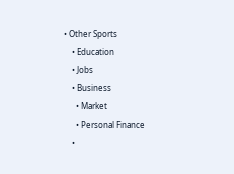• Other Sports
    • Education
    • Jobs
    • Business
      • Market
      • Personal Finance
    •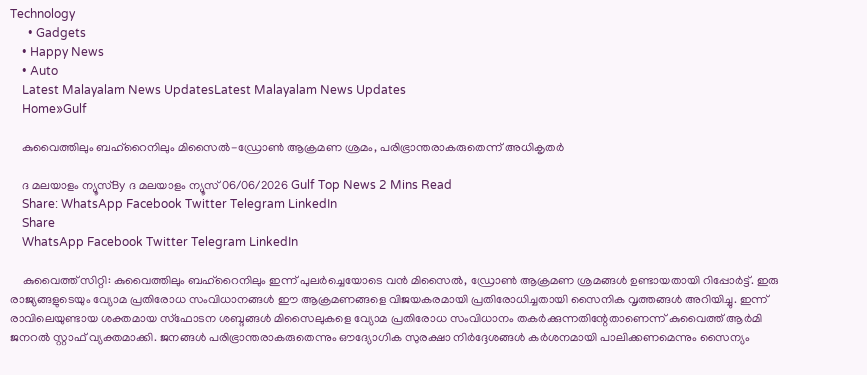Technology
      • Gadgets
    • Happy News
    • Auto
    Latest Malayalam News UpdatesLatest Malayalam News Updates
    Home»Gulf

    കുവൈത്തിലും ബഹ്‌റൈനിലും മിസൈൽ-ഡ്രോൺ ആക്രമണ ശ്രമം, പരിഭ്രാന്തരാകരുതെന്ന് അധികൃതർ

    ദ മലയാളം ന്യൂസ്By ദ മലയാളം ന്യൂസ്06/06/2026 Gulf Top News 2 Mins Read
    Share: WhatsApp Facebook Twitter Telegram LinkedIn
    Share
    WhatsApp Facebook Twitter Telegram LinkedIn

    കുവൈത്ത് സിറ്റി: കുവൈത്തിലും ബഹ്‌റൈനിലും ഇന്ന് പുലർച്ചെയോടെ വൻ മിസൈൽ, ഡ്രോൺ ആക്രമണ ശ്രമങ്ങൾ ഉണ്ടായതായി റിപ്പോർട്ട്. ഇരു രാജ്യങ്ങളുടെയും വ്യോമ പ്രതിരോധ സംവിധാനങ്ങൾ ഈ ആക്രമണങ്ങളെ വിജയകരമായി പ്രതിരോധിച്ചതായി സൈനിക വൃത്തങ്ങൾ അറിയിച്ചു. ഇന്ന് രാവിലെയുണ്ടായ ശക്തമായ സ്ഫോടന ശബ്ദങ്ങൾ മിസൈലുകളെ വ്യോമ പ്രതിരോധ സംവിധാനം തകർക്കുന്നതിന്റേതാണെന്ന് കുവൈത്ത് ആർമി ജനറൽ സ്റ്റാഫ് വ്യക്തമാക്കി. ജനങ്ങൾ പരിഭ്രാന്തരാകരുതെന്നും ഔദ്യോഗിക സുരക്ഷാ നിർദ്ദേശങ്ങൾ കർശനമായി പാലിക്കണമെന്നും സൈന്യം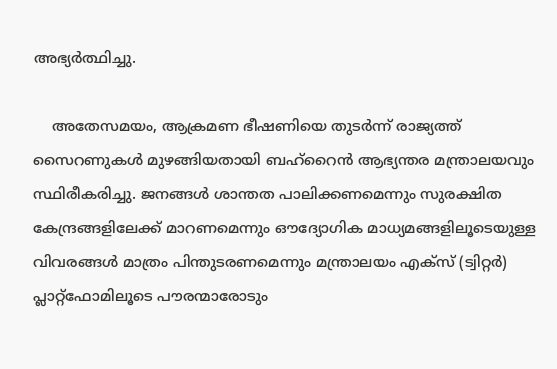അഭ്യർത്ഥിച്ചു.

    അതേസമയം, ആക്രമണ ഭീഷണിയെ തുടർന്ന് രാജ്യത്ത് സൈറണുകൾ മുഴങ്ങിയതായി ബഹ്റൈൻ ആഭ്യന്തര മന്ത്രാലയവും സ്ഥിരീകരിച്ചു. ജനങ്ങൾ ശാന്തത പാലിക്കണമെന്നും സുരക്ഷിത കേന്ദ്രങ്ങളിലേക്ക് മാറണമെന്നും ഔദ്യോഗിക മാധ്യമങ്ങളിലൂടെയുള്ള വിവരങ്ങൾ മാത്രം പിന്തുടരണമെന്നും മന്ത്രാലയം എക്‌സ് (ട്വിറ്റർ) പ്ലാറ്റ്‌ഫോമിലൂടെ പൗരന്മാരോടും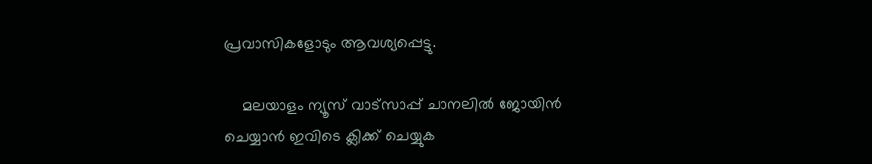പ്രവാസികളോടും ആവശ്യപ്പെട്ടു.

    മലയാളം ന്യൂസ് വാട്സാപ്പ് ചാനലിൽ ജോയിൻ ചെയ്യാൻ ഇവിടെ ക്ലിക്ക് ചെയ്യുക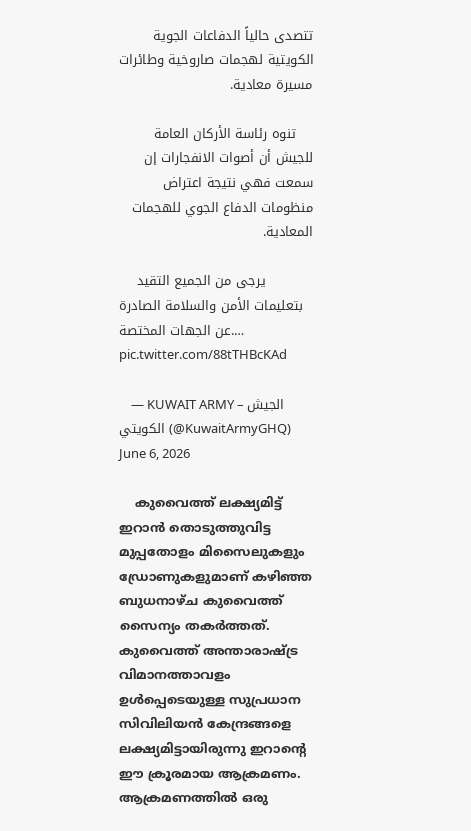تتصدى حالياً الدفاعات الجوية الكويتية لهجمات صاروخية وطائرات مسيرة معادية.

    تنوه رئاسة الأركان العامة للجيش أن أصوات الانفجارات إن سمعت فهي نتيجة اعتراض منظومات الدفاع الجوي للهجمات المعادية.

    يرجى من الجميع التقيد بتعليمات الأمن والسلامة الصادرة عن الجهات المختصة.… pic.twitter.com/88tTHBcKAd

    — KUWAIT ARMY – الجيش الكويتي (@KuwaitArmyGHQ) June 6, 2026

    കുവൈത്ത് ലക്ഷ്യമിട്ട് ഇറാൻ തൊടുത്തുവിട്ട മുപ്പതോളം മിസൈലുകളും ഡ്രോണുകളുമാണ് കഴിഞ്ഞ ബുധനാഴ്ച കുവൈത്ത് സൈന്യം തകർത്തത്. കുവൈത്ത് അന്താരാഷ്ട്ര വിമാനത്താവളം ഉൾപ്പെടെയുള്ള സുപ്രധാന സിവിലിയൻ കേന്ദ്രങ്ങളെ ലക്ഷ്യമിട്ടായിരുന്നു ഇറാന്റെ ഈ ക്രൂരമായ ആക്രമണം. ആക്രമണത്തിൽ ഒരു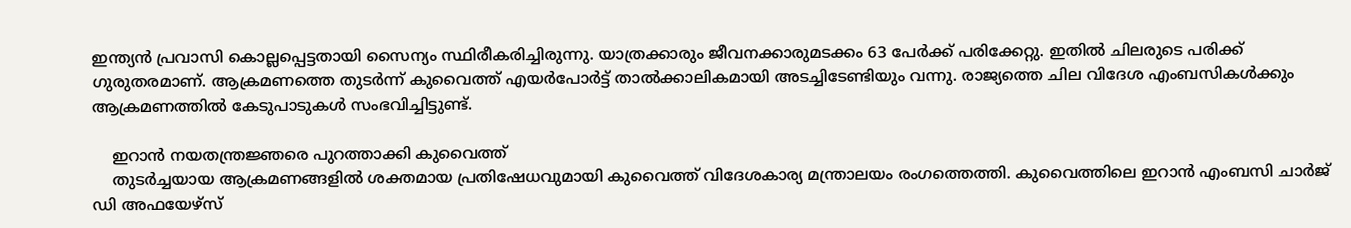ഇന്ത്യൻ പ്രവാസി കൊല്ലപ്പെട്ടതായി സൈന്യം സ്ഥിരീകരിച്ചിരുന്നു. യാത്രക്കാരും ജീവനക്കാരുമടക്കം 63 പേർക്ക് പരിക്കേറ്റു. ഇതിൽ ചിലരുടെ പരിക്ക് ഗുരുതരമാണ്. ആക്രമണത്തെ തുടർന്ന് കുവൈത്ത് എയർപോർട്ട് താൽക്കാലികമായി അടച്ചിടേണ്ടിയും വന്നു. രാജ്യത്തെ ചില വിദേശ എംബസികൾക്കും ആക്രമണത്തിൽ കേടുപാടുകൾ സംഭവിച്ചിട്ടുണ്ട്.

    ഇറാൻ നയതന്ത്രജ്ഞരെ പുറത്താക്കി കുവൈത്ത്
    തുടർച്ചയായ ആക്രമണങ്ങളിൽ ശക്തമായ പ്രതിഷേധവുമായി കുവൈത്ത് വിദേശകാര്യ മന്ത്രാലയം രംഗത്തെത്തി. കുവൈത്തിലെ ഇറാൻ എംബസി ചാർജ് ഡി അഫയേഴ്‌സ്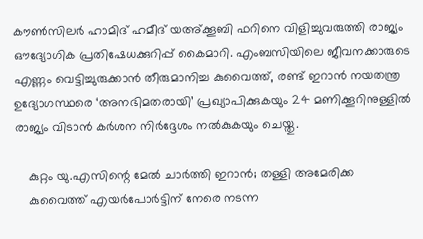കൗൺസിലർ ഹാമിദ് ഹമീദ് യഅ്ക്കൂബി ഫറിനെ വിളിച്ചുവരുത്തി രാജ്യം ഔദ്യോഗിക പ്രതിഷേധക്കുറിപ്പ് കൈമാറി. എംബസിയിലെ ജീവനക്കാരുടെ എണ്ണം വെട്ടിച്ചുരുക്കാൻ തീരുമാനിച്ച കുവൈത്ത്, രണ്ട് ഇറാൻ നയതന്ത്ര ഉദ്യോഗസ്ഥരെ ‘അനഭിമതരായി’ പ്രഖ്യാപിക്കുകയും 24 മണിക്കൂറിനുള്ളിൽ രാജ്യം വിടാൻ കർശന നിർദ്ദേശം നൽകുകയും ചെയ്തു.

    കുറ്റം യു.എസിന്റെ മേൽ ചാർത്തി ഇറാൻ; തള്ളി അമേരിക്ക
    കുവൈത്ത് എയർപോർട്ടിന് നേരെ നടന്ന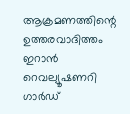ആക്രമണത്തിന്റെ ഉത്തരവാദിത്തം ഇറാൻ റെവല്യൂഷണറി ഗാർഡ്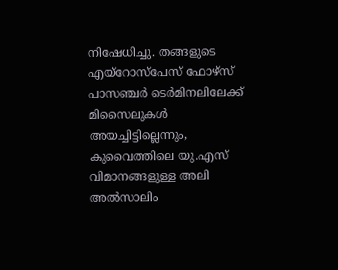നിഷേധിച്ചു. തങ്ങളുടെ എയ്‌റോസ്‌പേസ് ഫോഴ്‌സ് പാസഞ്ചർ ടെർമിനലിലേക്ക് മിസൈലുകൾ അയച്ചിട്ടില്ലെന്നും, കുവൈത്തിലെ യു.എസ് വിമാനങ്ങളുള്ള അലി അൽസാലിം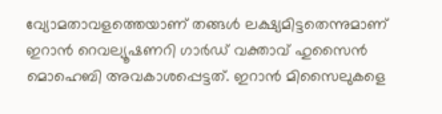വ്യോമതാവളത്തെയാണ് തങ്ങൾ ലക്ഷ്യമിട്ടതെന്നുമാണ് ഇറാൻ റെവല്യൂഷണറി ഗാർഡ് വക്താവ് ഹുസൈൻ മൊഹെബി അവകാശപ്പെട്ടത്. ഇറാൻ മിസൈലുകളെ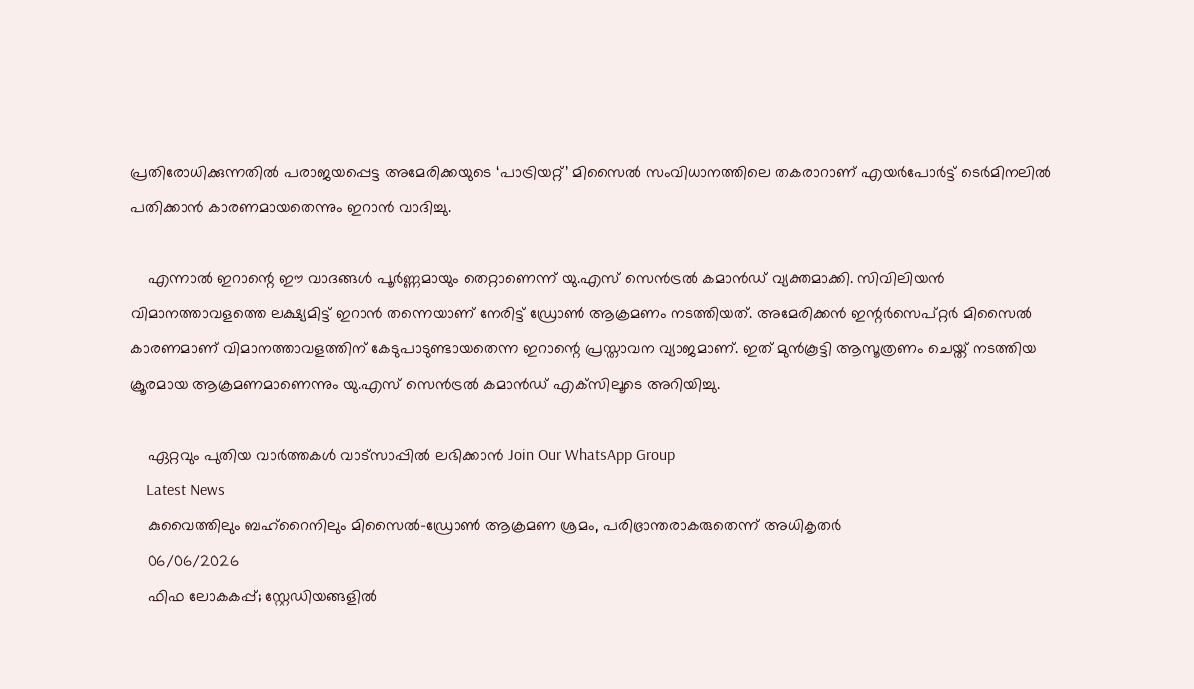പ്രതിരോധിക്കുന്നതിൽ പരാജയപ്പെട്ട അമേരിക്കയുടെ ‘പാട്രിയറ്റ്’ മിസൈൽ സംവിധാനത്തിലെ തകരാറാണ് എയർപോർട്ട് ടെർമിനലിൽ പതിക്കാൻ കാരണമായതെന്നും ഇറാൻ വാദിച്ചു.

    എന്നാൽ ഇറാന്റെ ഈ വാദങ്ങൾ പൂർണ്ണമായും തെറ്റാണെന്ന് യു.എസ് സെൻട്രൽ കമാൻഡ് വ്യക്തമാക്കി. സിവിലിയൻ വിമാനത്താവളത്തെ ലക്ഷ്യമിട്ട് ഇറാൻ തന്നെയാണ് നേരിട്ട് ഡ്രോൺ ആക്രമണം നടത്തിയത്. അമേരിക്കൻ ഇന്റർസെപ്റ്റർ മിസൈൽ കാരണമാണ് വിമാനത്താവളത്തിന് കേടുപാടുണ്ടായതെന്ന ഇറാന്റെ പ്രസ്താവന വ്യാജമാണ്. ഇത് മുൻകൂട്ടി ആസൂത്രണം ചെയ്ത് നടത്തിയ ക്രൂരമായ ആക്രമണമാണെന്നും യു.എസ് സെൻട്രൽ കമാൻഡ് എക്‌സിലൂടെ അറിയിച്ചു.

    ഏറ്റവും പുതിയ വാർത്തകൾ വാട്സാപ്പിൽ ലഭിക്കാൻ Join Our WhatsApp Group
    Latest News
    കുവൈത്തിലും ബഹ്‌റൈനിലും മിസൈൽ-ഡ്രോൺ ആക്രമണ ശ്രമം, പരിഭ്രാന്തരാകരുതെന്ന് അധികൃതർ
    06/06/2026
    ഫിഫ ലോകകപ്പ്; സ്റ്റേഡിയങ്ങളിൽ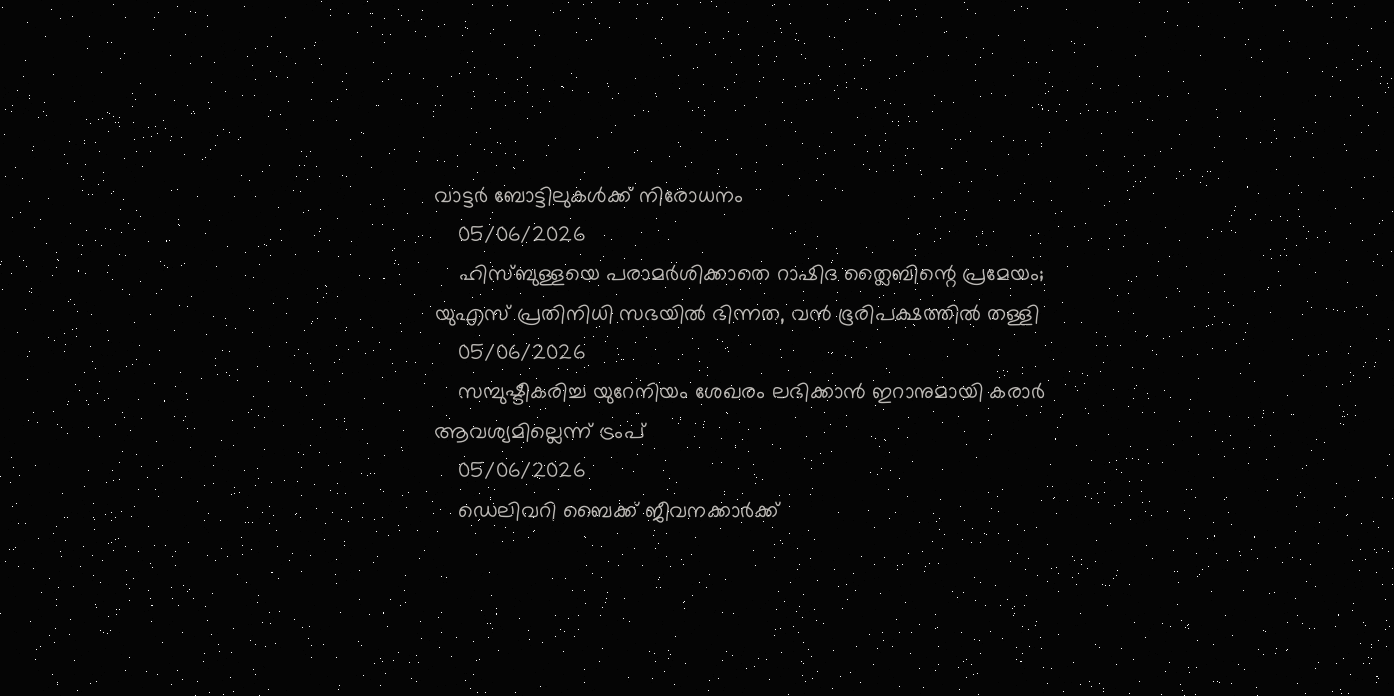വാട്ടർ ബോട്ടിലുകൾക്ക് നിരോധനം
    05/06/2026
    ഹിസ്ബുള്ളയെ പരാമർശിക്കാതെ റാഷിദ ത്ലൈബിന്റെ പ്രമേയം; യുഎസ് പ്രതിനിധി സഭയിൽ ഭിന്നത, വൻ ഭൂരിപക്ഷത്തിൽ തള്ളി
    05/06/2026
    സമ്പുഷ്ടീകരിച്ച യുറേനിയം ശേഖരം ലഭിക്കാന്‍ ഇറാനുമായി കരാര്‍ ആവശ്യമില്ലെന്ന് ട്രംപ്
    05/06/2026
    ഡെലിവറി ബൈക്ക് ജീവനക്കാര്‍ക്ക്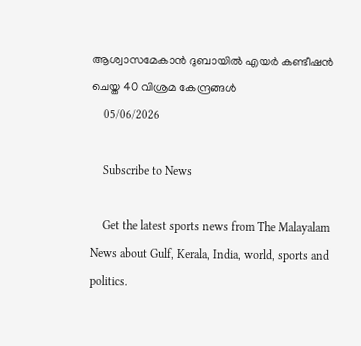ആശ്വാസമേകാന്‍ ദുബായില്‍ എയര്‍ കണ്ടീഷന്‍ ചെയ്ത 40 വിശ്രമ കേന്ദ്രങ്ങള്‍
    05/06/2026

    Subscribe to News

    Get the latest sports news from The Malayalam News about Gulf, Kerala, India, world, sports and politics.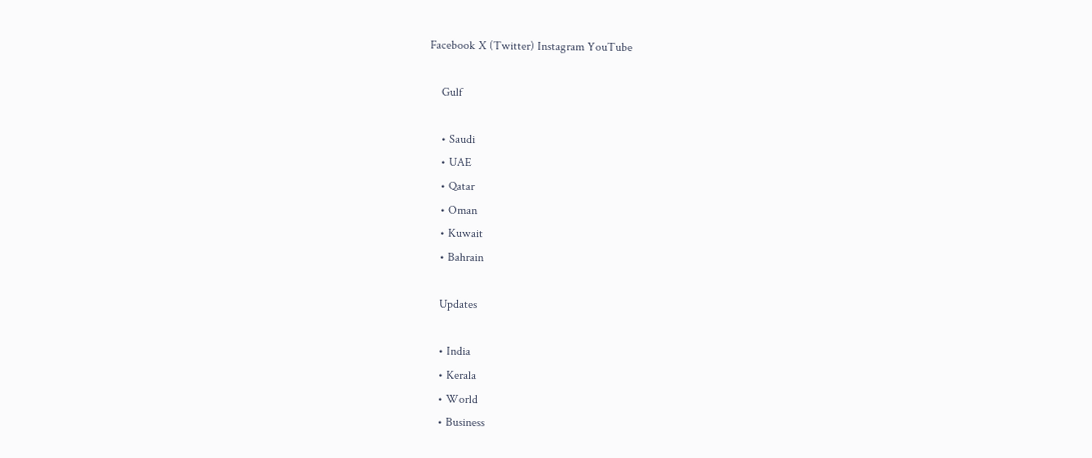Facebook X (Twitter) Instagram YouTube

    Gulf

    • Saudi
    • UAE
    • Qatar
    • Oman
    • Kuwait
    • Bahrain

    Updates

    • India
    • Kerala
    • World
    • Business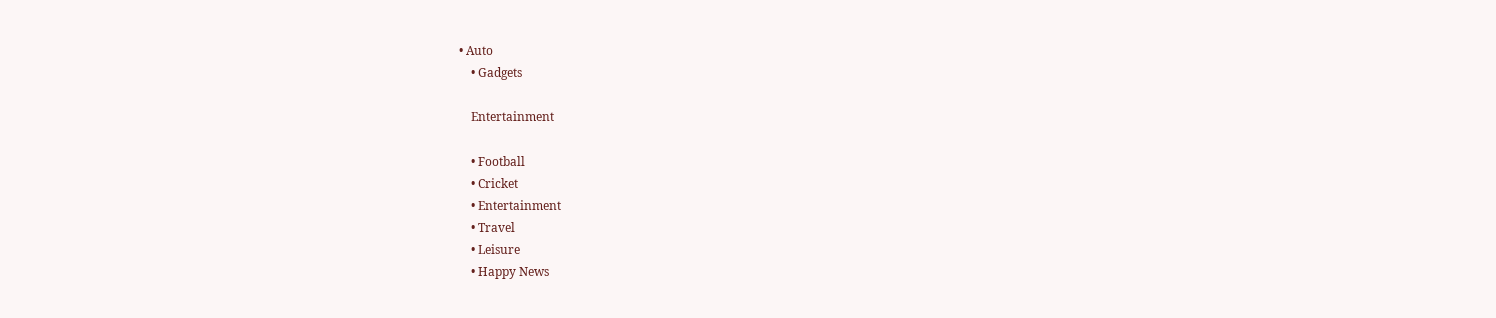• Auto
    • Gadgets

    Entertainment

    • Football
    • Cricket
    • Entertainment
    • Travel
    • Leisure
    • Happy News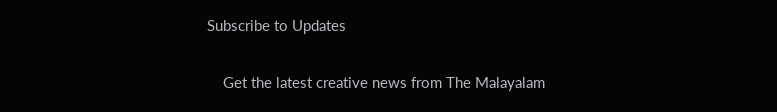Subscribe to Updates

    Get the latest creative news from The Malayalam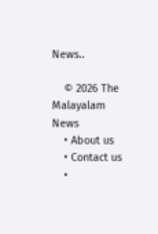News..

    © 2026 The Malayalam News
    • About us
    • Contact us
    •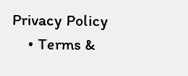Privacy Policy
    • Terms &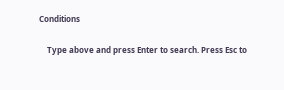Conditions

    Type above and press Enter to search. Press Esc to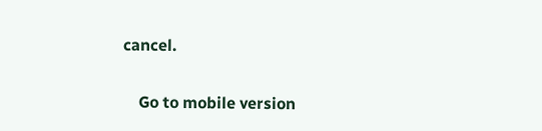cancel.

    Go to mobile version